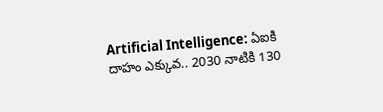Artificial Intelligence: ఏఐకి దాహం ఎక్కువ.. 2030 నాటికి 130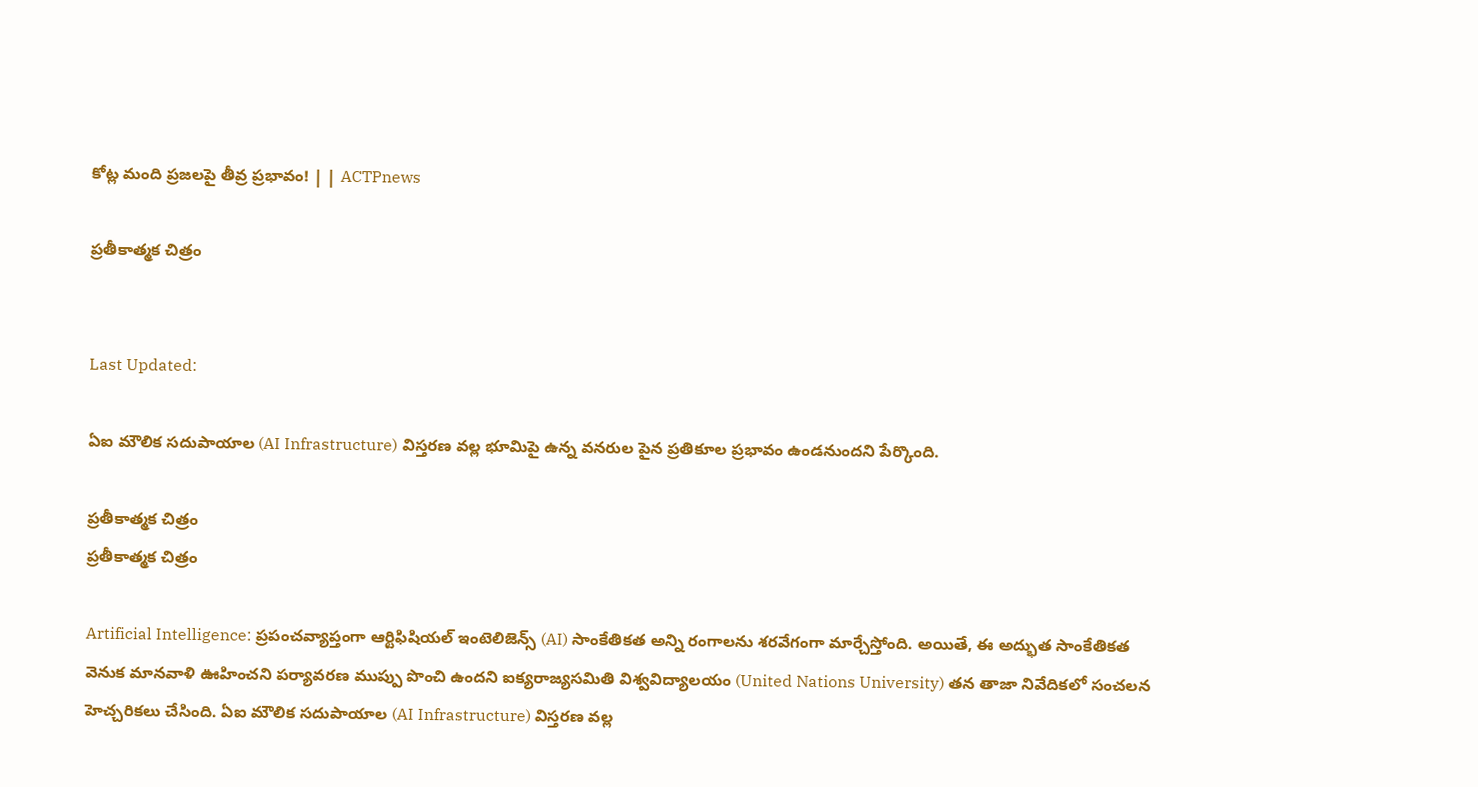కోట్ల మంది ప్రజలపై తీవ్ర ప్రభావం! | | ACTPnews

ప్రతీకాత్మక చిత్రం


Last Updated:

ఏఐ మౌలిక సదుపాయాల (AI Infrastructure) విస్తరణ వల్ల భూమిపై ఉన్న వనరుల పైన ప్రతికూల ప్రభావం ఉండనుందని పేర్కొంది.

ప్రతీకాత్మక చిత్రం
ప్రతీకాత్మక చిత్రం

Artificial Intelligence: ప్రపంచవ్యాప్తంగా ఆర్టిఫిషియల్ ఇంటెలిజెన్స్ (AI) సాంకేతికత అన్ని రంగాలను శరవేగంగా మార్చేస్తోంది. అయితే, ఈ అద్భుత సాంకేతికత వెనుక మానవాళి ఊహించని పర్యావరణ ముప్పు పొంచి ఉందని ఐక్యరాజ్యసమితి విశ్వవిద్యాలయం (United Nations University) తన తాజా నివేదికలో సంచలన హెచ్చరికలు చేసింది. ఏఐ మౌలిక సదుపాయాల (AI Infrastructure) విస్తరణ వల్ల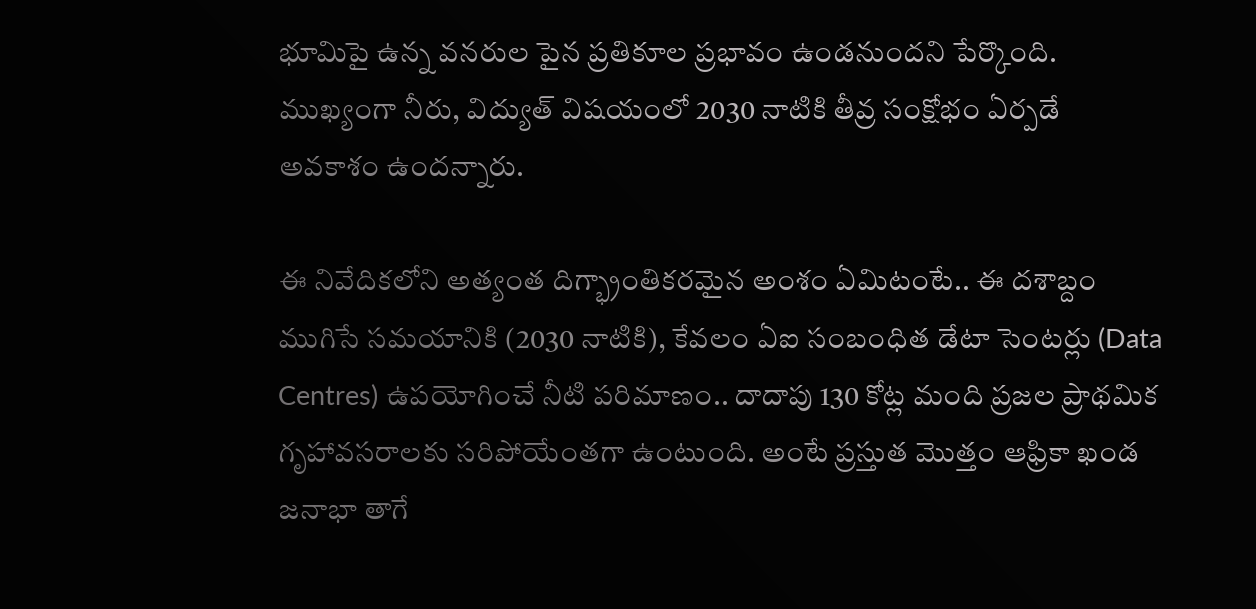భూమిపై ఉన్న వనరుల పైన ప్రతికూల ప్రభావం ఉండనుందని పేర్కొంది. ముఖ్యంగా నీరు, విద్యుత్ విషయంలో 2030 నాటికి తీవ్ర సంక్షోభం ఏర్పడే అవకాశం ఉందన్నారు.

ఈ నివేదికలోని అత్యంత దిగ్భ్రాంతికరమైన అంశం ఏమిటంటే.. ఈ దశాబ్దం ముగిసే సమయానికి (2030 నాటికి), కేవలం ఏఐ సంబంధిత డేటా సెంటర్లు (Data Centres) ఉపయోగించే నీటి పరిమాణం.. దాదాపు 130 కోట్ల మంది ప్రజల ప్రాథమిక గృహావసరాలకు సరిపోయేంతగా ఉంటుంది. అంటే ప్రస్తుత మొత్తం ఆఫ్రికా ఖండ జనాభా తాగే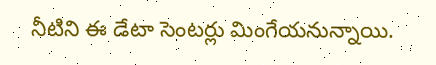నీటిని ఈ డేటా సెంటర్లు మింగేయనున్నాయి.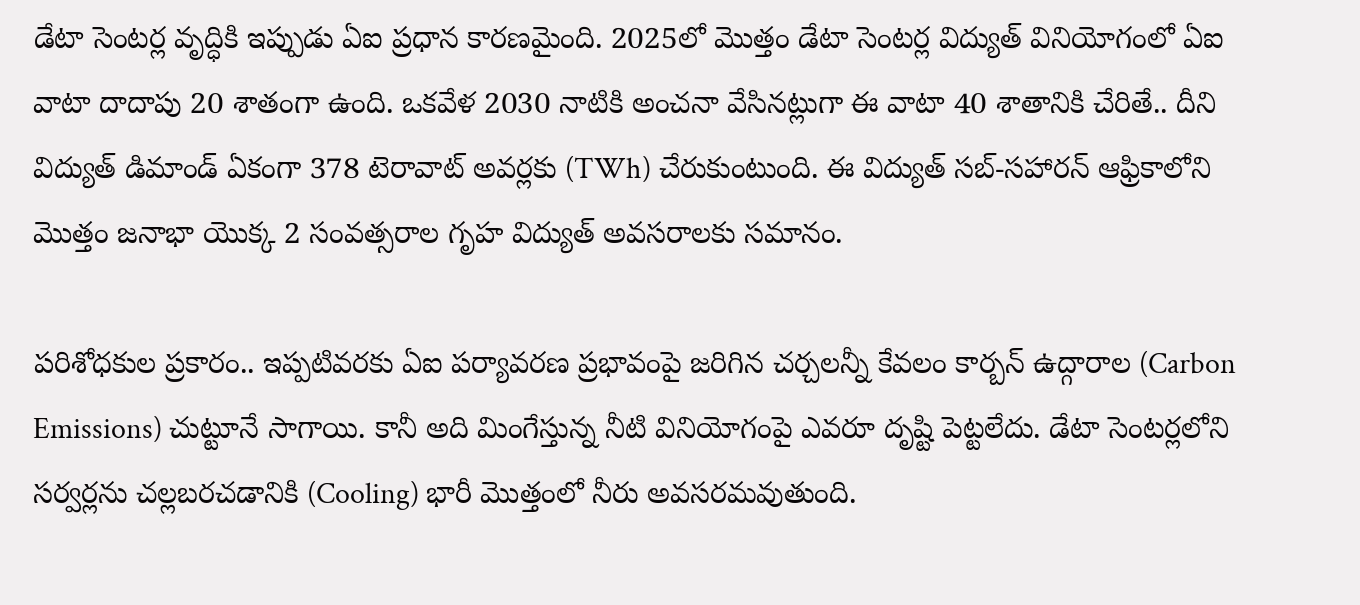డేటా సెంటర్ల వృద్ధికి ఇప్పుడు ఏఐ ప్రధాన కారణమైంది. 2025లో మొత్తం డేటా సెంటర్ల విద్యుత్ వినియోగంలో ఏఐ వాటా దాదాపు 20 శాతంగా ఉంది. ఒకవేళ 2030 నాటికి అంచనా వేసినట్లుగా ఈ వాటా 40 శాతానికి చేరితే.. దీని విద్యుత్ డిమాండ్ ఏకంగా 378 టెరావాట్ అవర్లకు (TWh) చేరుకుంటుంది. ఈ విద్యుత్ సబ్-సహారన్ ఆఫ్రికాలోని మొత్తం జనాభా యొక్క 2 సంవత్సరాల గృహ విద్యుత్ అవసరాలకు సమానం.

పరిశోధకుల ప్రకారం.. ఇప్పటివరకు ఏఐ పర్యావరణ ప్రభావంపై జరిగిన చర్చలన్నీ కేవలం కార్బన్ ఉద్గారాల (Carbon Emissions) చుట్టూనే సాగాయి. కానీ అది మింగేస్తున్న నీటి వినియోగంపై ఎవరూ దృష్టి పెట్టలేదు. డేటా సెంటర్లలోని సర్వర్లను చల్లబరచడానికి (Cooling) భారీ మొత్తంలో నీరు అవసరమవుతుంది.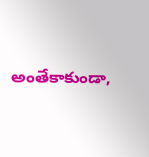అంతేకాకుండా,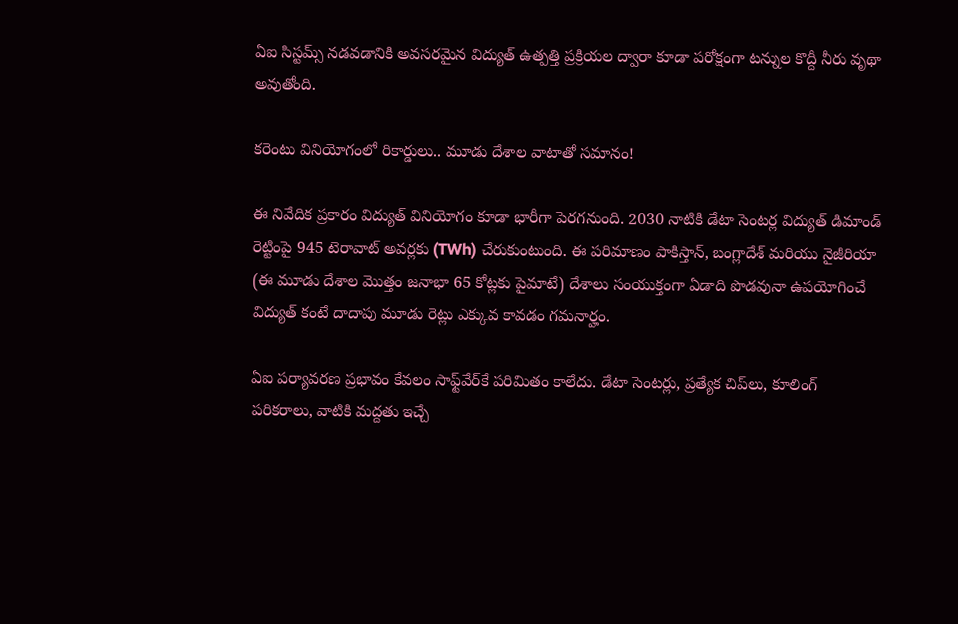ఏఐ సిస్టమ్స్ నడవడానికి అవసరమైన విద్యుత్ ఉత్పత్తి ప్రక్రియల ద్వారా కూడా పరోక్షంగా టన్నుల కొద్దీ నీరు వృథా అవుతోంది.

కరెంటు వినియోగంలో రికార్డులు.. మూడు దేశాల వాటాతో సమానం!

ఈ నివేదిక ప్రకారం విద్యుత్ వినియోగం కూడా భారీగా పెరగనుంది. 2030 నాటికి డేటా సెంటర్ల విద్యుత్ డిమాండ్ రెట్టింపై 945 టెరావాట్ అవర్లకు (TWh) చేరుకుంటుంది. ఈ పరిమాణం పాకిస్తాన్, బంగ్లాదేశ్ మరియు నైజీరియా (ఈ మూడు దేశాల మొత్తం జనాభా 65 కోట్లకు పైమాటే) దేశాలు సంయుక్తంగా ఏడాది పొడవునా ఉపయోగించే విద్యుత్ కంటే దాదాపు మూడు రెట్లు ఎక్కువ కావడం గమనార్హం.

ఏఐ పర్యావరణ ప్రభావం కేవలం సాఫ్ట్‌వేర్‌కే పరిమితం కాలేదు. డేటా సెంటర్లు, ప్రత్యేక చిప్‌లు, కూలింగ్ పరికరాలు, వాటికి మద్దతు ఇచ్చే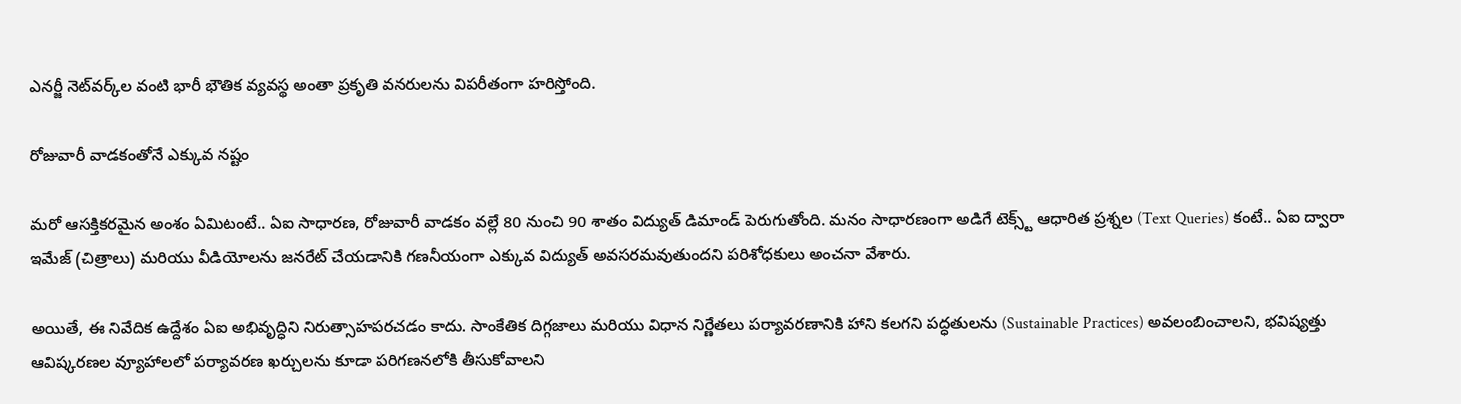ఎనర్జీ నెట్‌వర్క్‌ల వంటి భారీ భౌతిక వ్యవస్థ అంతా ప్రకృతి వనరులను విపరీతంగా హరిస్తోంది.

రోజువారీ వాడకంతోనే ఎక్కువ నష్టం

మరో ఆసక్తికరమైన అంశం ఏమిటంటే.. ఏఐ సాధారణ, రోజువారీ వాడకం వల్లే 80 నుంచి 90 శాతం విద్యుత్ డిమాండ్ పెరుగుతోంది. మనం సాధారణంగా అడిగే టెక్స్ట్ ఆధారిత ప్రశ్నల (Text Queries) కంటే.. ఏఐ ద్వారా ఇమేజ్ (చిత్రాలు) మరియు వీడియోలను జనరేట్ చేయడానికి గణనీయంగా ఎక్కువ విద్యుత్ అవసరమవుతుందని పరిశోధకులు అంచనా వేశారు.

అయితే, ఈ నివేదిక ఉద్దేశం ఏఐ అభివృద్ధిని నిరుత్సాహపరచడం కాదు. సాంకేతిక దిగ్గజాలు మరియు విధాన నిర్ణేతలు పర్యావరణానికి హాని కలగని పద్ధతులను (Sustainable Practices) అవలంబించాలని, భవిష్యత్తు ఆవిష్కరణల వ్యూహాలలో పర్యావరణ ఖర్చులను కూడా పరిగణనలోకి తీసుకోవాలని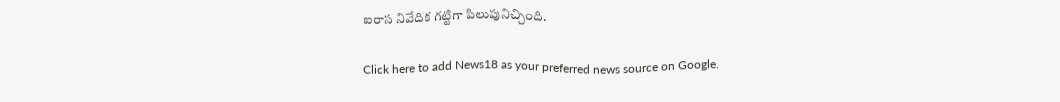ఐరాస నివేదిక గట్టిగా పిలుపునిచ్చింది.

Click here to add News18 as your preferred news source on Google.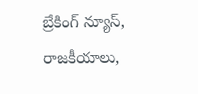బ్రేకింగ్ న్యూస్, రాజకీయాలు,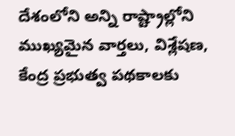దేశంలోని అన్ని రాష్ట్రాల్లోని ముఖ్యమైన వార్తలు, విశ్లేషణ, కేంద్ర ప్రభుత్వ పథకాలకు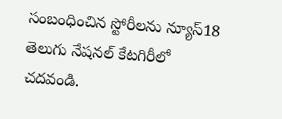సంబంధించిన స్టోరీలను న్యూస్18 తెలుగు నేషనల్ కేటగిరీలో చదవండి.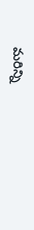మరిన్ని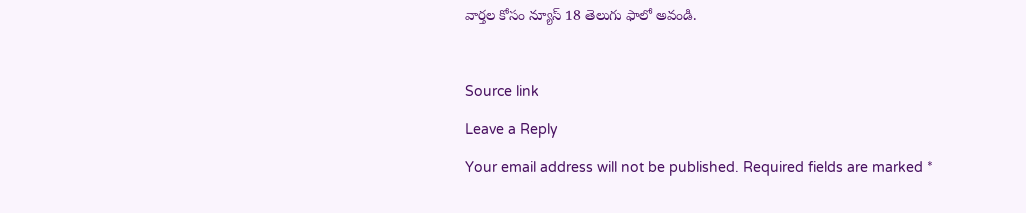వార్తల కోసం న్యూస్ 18 తెలుగు ఫాలో అవండి.



Source link

Leave a Reply

Your email address will not be published. Required fields are marked *